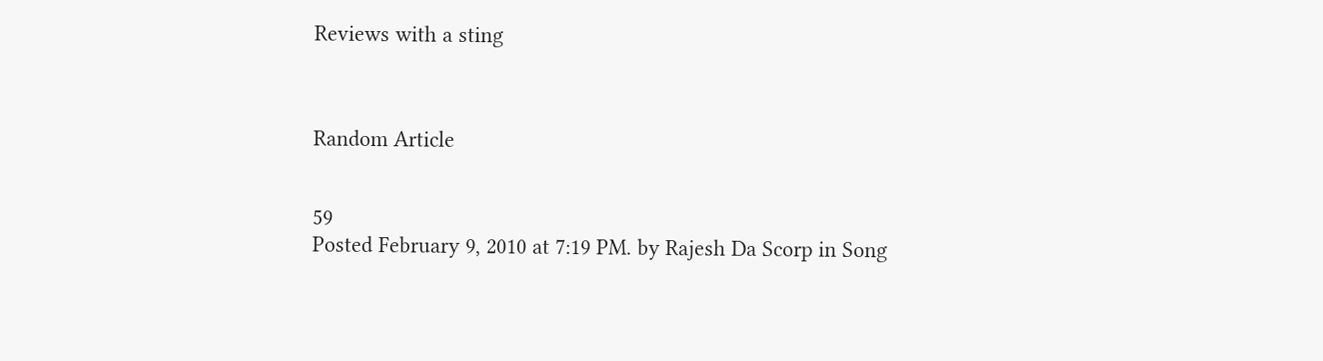Reviews with a sting



Random Article


59
Posted February 9, 2010 at 7:19 PM. by Rajesh Da Scorp in Song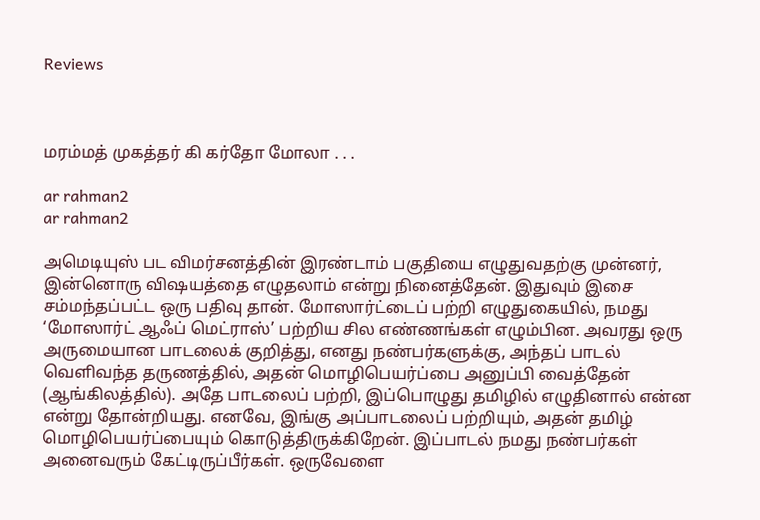Reviews



மரம்மத் முகத்தர் கி கர்தோ மோலா . . .

ar rahman2
ar rahman2

அமெடியுஸ் பட விமர்சனத்தின் இரண்டாம் பகுதியை எழுதுவதற்கு முன்னர், இன்னொரு விஷயத்தை எழுதலாம் என்று நினைத்தேன். இதுவும் இசை சம்மந்தப்பட்ட ஒரு பதிவு தான். மோஸார்ட்டைப் பற்றி எழுதுகையில், நமது ‘மோஸார்ட் ஆஃப் மெட்ராஸ்’ பற்றிய சில எண்ணங்கள் எழும்பின. அவரது ஒரு அருமையான பாடலைக் குறித்து, எனது நண்பர்களுக்கு, அந்தப் பாடல் வெளிவந்த தருணத்தில், அதன் மொழிபெயர்ப்பை அனுப்பி வைத்தேன் (ஆங்கிலத்தில்). அதே பாடலைப் பற்றி, இப்பொழுது தமிழில் எழுதினால் என்ன என்று தோன்றியது. எனவே, இங்கு அப்பாடலைப் பற்றியும், அதன் தமிழ் மொழிபெயர்ப்பையும் கொடுத்திருக்கிறேன். இப்பாடல் நமது நண்பர்கள் அனைவரும் கேட்டிருப்பீர்கள். ஒருவேளை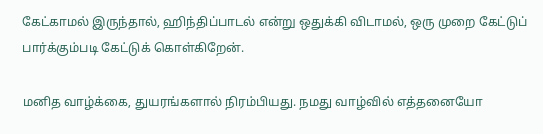கேட்காமல் இருந்தால், ஹிந்திப்பாடல் என்று ஒதுக்கி விடாமல், ஒரு முறை கேட்டுப் பார்க்கும்படி கேட்டுக் கொள்கிறேன்.

மனித வாழ்க்கை, துயரங்களால் நிரம்பியது. நமது வாழ்வில் எத்தனையோ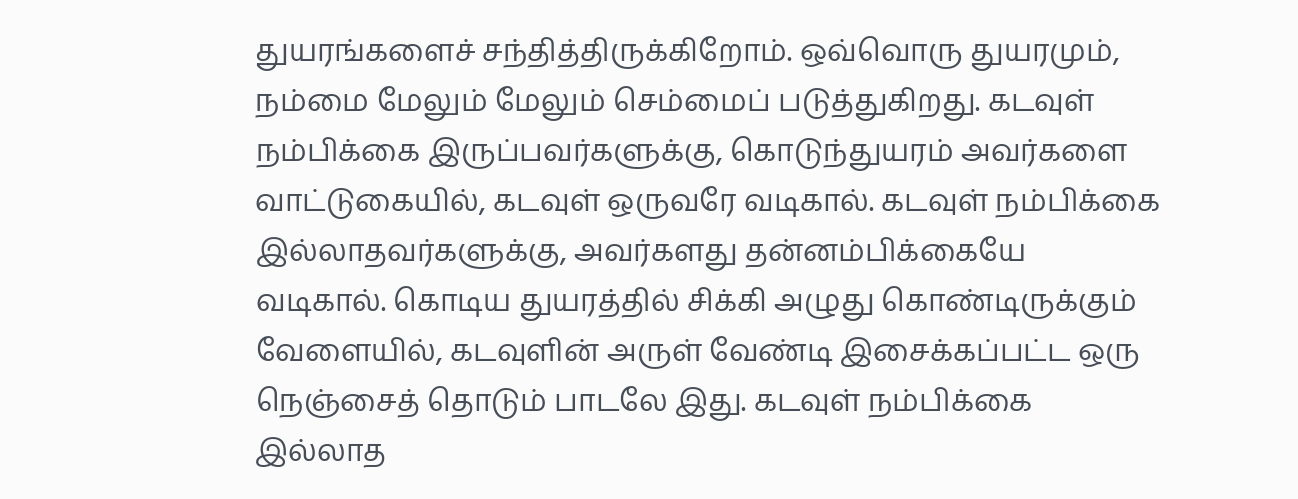துயரங்களைச் சந்தித்திருக்கிறோம். ஒவ்வொரு துயரமும், நம்மை மேலும் மேலும் செம்மைப் படுத்துகிறது. கடவுள் நம்பிக்கை இருப்பவர்களுக்கு, கொடுந்துயரம் அவர்களை வாட்டுகையில், கடவுள் ஒருவரே வடிகால். கடவுள் நம்பிக்கை இல்லாதவர்களுக்கு, அவர்களது தன்னம்பிக்கையே வடிகால். கொடிய துயரத்தில் சிக்கி அழுது கொண்டிருக்கும் வேளையில், கடவுளின் அருள் வேண்டி இசைக்கப்பட்ட ஒரு நெஞ்சைத் தொடும் பாடலே இது. கடவுள் நம்பிக்கை இல்லாத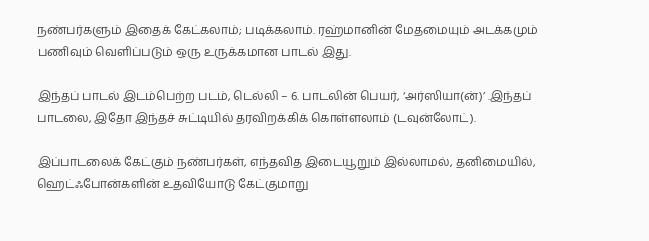நண்பர்களும் இதைக் கேட்கலாம்; படிக்கலாம். ரஹ்மானின் மேதமையும் அடக்கமும் பணிவும் வெளிப்படும் ஒரு உருக்கமான பாடல் இது.

இந்தப் பாடல் இடம்பெற்ற படம், டெல்லி – 6. பாடலின் பெயர், ‘அர்ஸியா(ன்)’ .இந்தப் பாடலை, இதோ இந்தச் சுட்டியில் தரவிறக்கிக் கொள்ளலாம் (டவுன்லோட்).

இப்பாடலைக் கேட்கும் நண்பர்கள், எந்தவித இடையூறும் இல்லாமல், தனிமையில், ஹெட்ஃபோன்களின் உதவியோடு கேட்குமாறு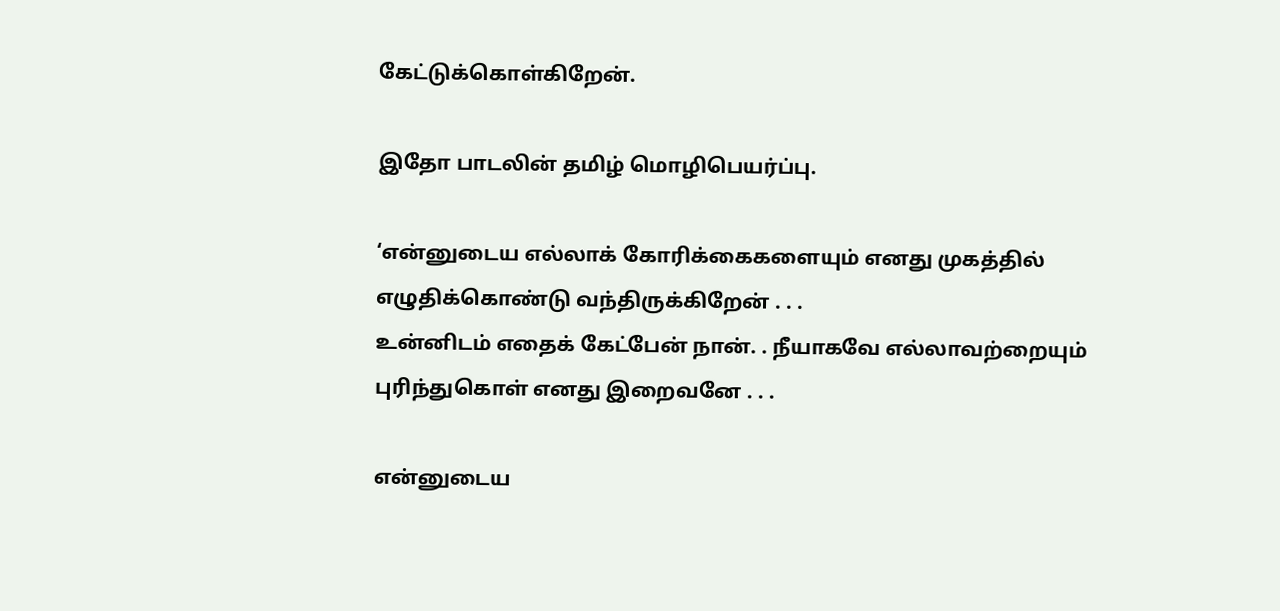கேட்டுக்கொள்கிறேன்.

இதோ பாடலின் தமிழ் மொழிபெயர்ப்பு.

‘என்னுடைய எல்லாக் கோரிக்கைகளையும் எனது முகத்தில் எழுதிக்கொண்டு வந்திருக்கிறேன் . . .
உன்னிடம் எதைக் கேட்பேன் நான். . நீயாகவே எல்லாவற்றையும் புரிந்துகொள் எனது இறைவனே . . .

என்னுடைய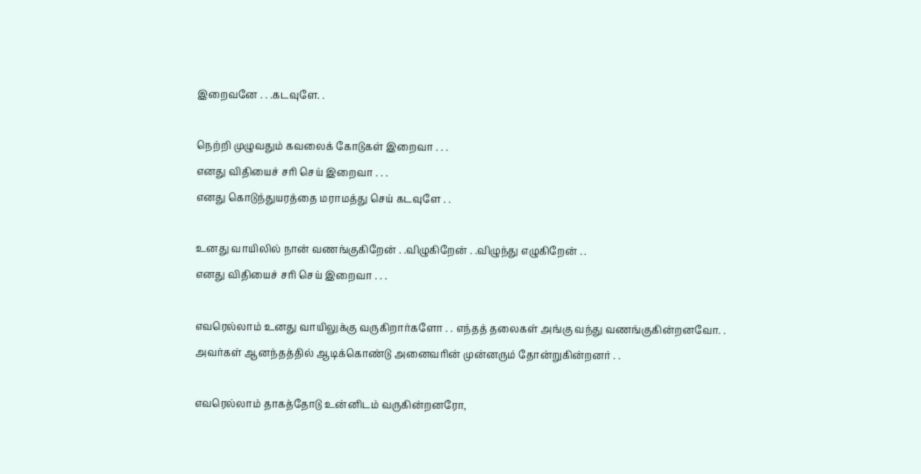இறைவனே . . .கடவுளே. .

நெற்றி முழுவதும் கவலைக் கோடுகள் இறைவா . . .
எனது விதியைச் சரி செய் இறைவா . . .
எனது கொடுந்துயரத்தை மராமத்து செய் கடவுளே . .

உனது வாயிலில் நான் வணங்குகிறேன் . .விழுகிறேன் . .விழுந்து எழுகிறேன் . .
எனது விதியைச் சரி செய் இறைவா . . .

எவரெல்லாம் உனது வாயிலுக்கு வருகிறார்களோ . . எந்தத் தலைகள் அங்கு வந்து வணங்குகின்றனவோ. .
அவர்கள் ஆனந்தத்தில் ஆடிக்கொண்டு அனைவரின் முன்னரும் தோன்றுகின்றனர் . .

எவரெல்லாம் தாகத்தோடு உன்னிடம் வருகின்றனரோ,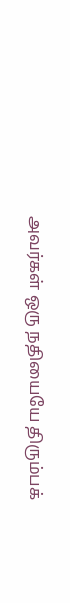அவர்கள் ஒரு நதியையே திரும்பக்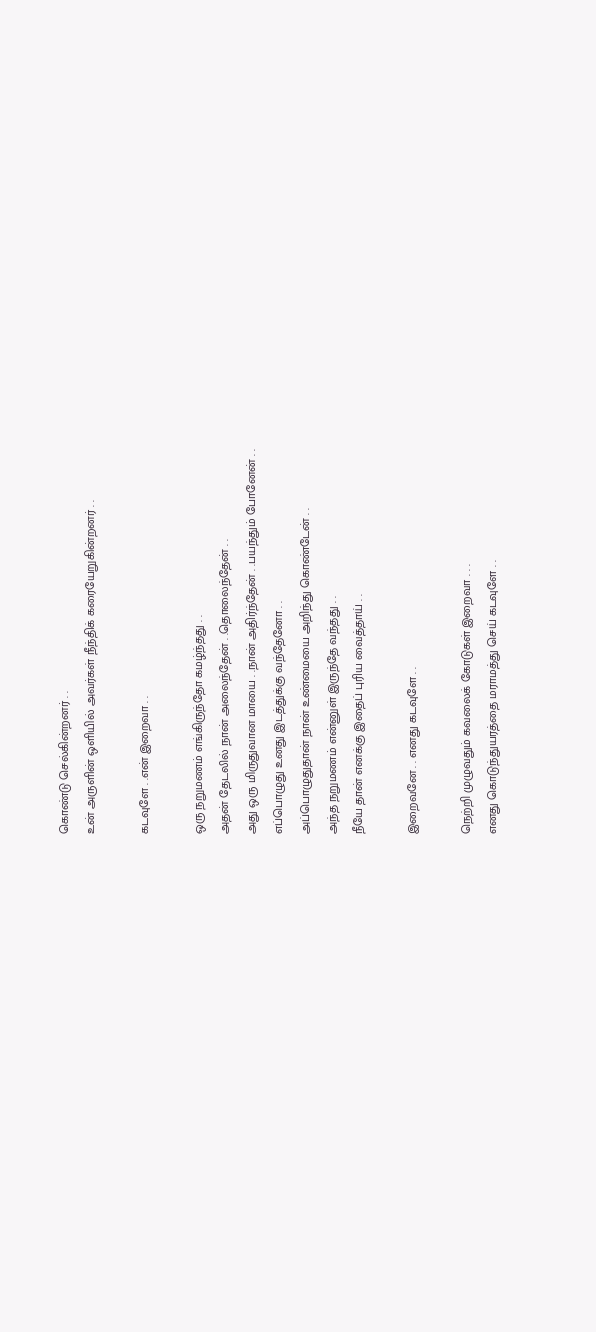கொண்டு செல்கின்றனர் . .
உன் அருளின் ஒளியில் அவர்கள் நீந்திக் கரையேறுகின்றனர் . .

கடவுளே . .என் இறைவா . .

ஒரு நறுமணம் எங்கிருந்தோ கமழ்ந்தது . .
அதன் தேடலில் நான் அலைந்தேன் . .தொலைந்தேன் . .
அது ஒரு மிருதுவான மாயை . .நான் அதிர்ந்தேன் . .பயந்தும் போனேன் . .
எப்பொழுது உனது இடத்துக்கு வந்தேனோ . .
அப்பொழுதுதான் நான் உண்மையை அறிந்து கொண்டேன் . .
அந்த நறுமணம் என்னுள் இருந்தே வந்தது . .
நீயே தான் எனக்கு இதைப் புரிய வைத்தாய் . .

இறைவனே . . எனது கடவுளே . .

நெற்றி முழுவதும் கவலைக் கோடுகள் இறைவா . . .
எனது கொடுந்துயரத்தை மராமத்து செய் கடவுளே . .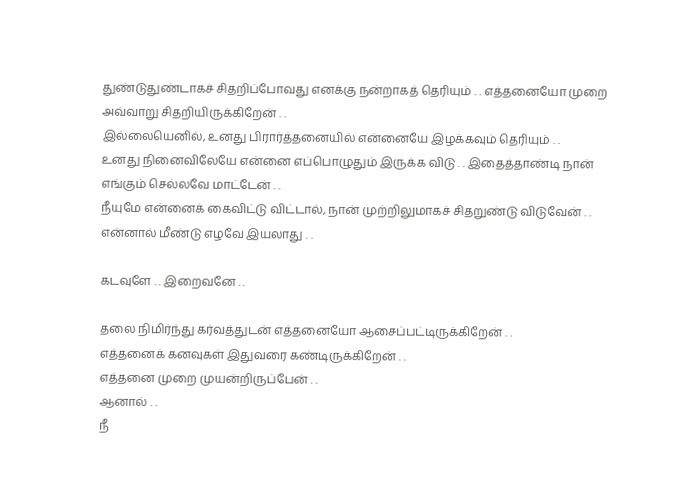துண்டுதுண்டாகச் சிதறிப்போவது எனக்கு நன்றாகத் தெரியும் . . எத்தனையோ முறை அவ்வாறு சிதறியிருக்கிறேன் . .
இல்லையெனில், உனது பிரார்த்தனையில் என்னையே இழக்கவும் தெரியும் . .
உனது நினைவிலேயே என்னை எப்பொழுதும் இருக்க விடு . . இதைத்தாண்டி நான் எங்கும் செல்லவே மாட்டேன் . .
நீயுமே என்னைக் கைவிட்டு விட்டால், நான் முற்றிலுமாகச் சிதறுண்டு விடுவேன் . .
என்னால் மீண்டு எழவே இயலாது . .

கடவுளே . . இறைவனே . .

தலை நிமிர்ந்து கர்வத்துடன் எத்தனையோ ஆசைப்பட்டிருக்கிறேன் . .
எத்தனைக் கனவுகள் இதுவரை கண்டிருக்கிறேன் . .
எத்தனை முறை முயன்றிருப்பேன் . .
ஆனால் . .
நீ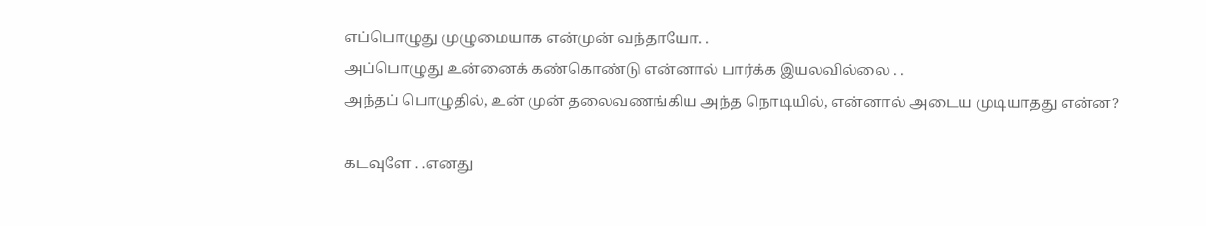எப்பொழுது முழுமையாக என்முன் வந்தாயோ. .
அப்பொழுது உன்னைக் கண்கொண்டு என்னால் பார்க்க இயலவில்லை . .
அந்தப் பொழுதில், உன் முன் தலைவணங்கிய அந்த நொடியில், என்னால் அடைய முடியாதது என்ன?

கடவுளே . .எனது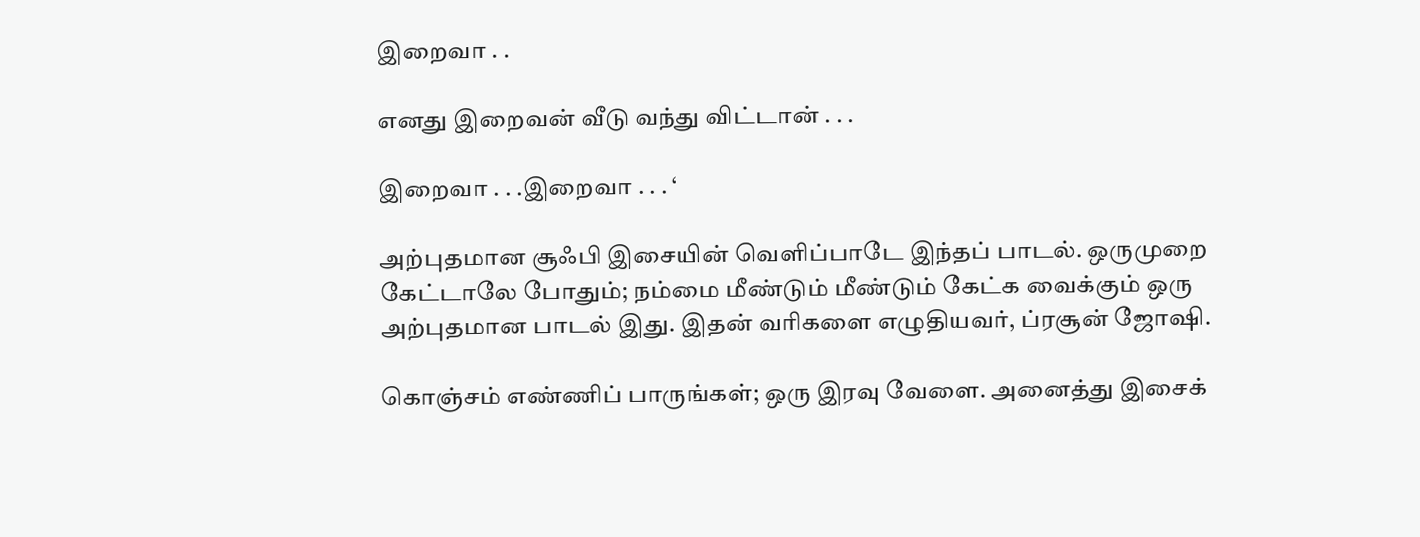இறைவா . .

எனது இறைவன் வீடு வந்து விட்டான் . . .

இறைவா . . .இறைவா . . . ‘

அற்புதமான சூஃபி இசையின் வெளிப்பாடே இந்தப் பாடல். ஒருமுறை கேட்டாலே போதும்; நம்மை மீண்டும் மீண்டும் கேட்க வைக்கும் ஒரு அற்புதமான பாடல் இது. இதன் வரிகளை எழுதியவர், ப்ரசூன் ஜோஷி.

கொஞ்சம் எண்ணிப் பாருங்கள்; ஒரு இரவு வேளை. அனைத்து இசைக்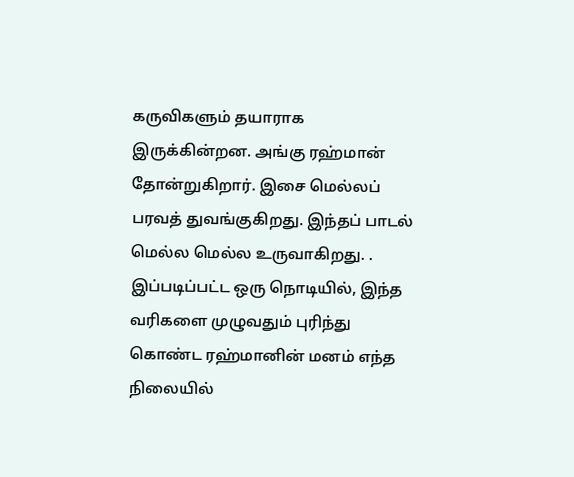கருவிகளும் தயாராக இருக்கின்றன. அங்கு ரஹ்மான் தோன்றுகிறார். இசை மெல்லப் பரவத் துவங்குகிறது. இந்தப் பாடல் மெல்ல மெல்ல உருவாகிறது. . இப்படிப்பட்ட ஒரு நொடியில், இந்த வரிகளை முழுவதும் புரிந்து கொண்ட ரஹ்மானின் மனம் எந்த நிலையில்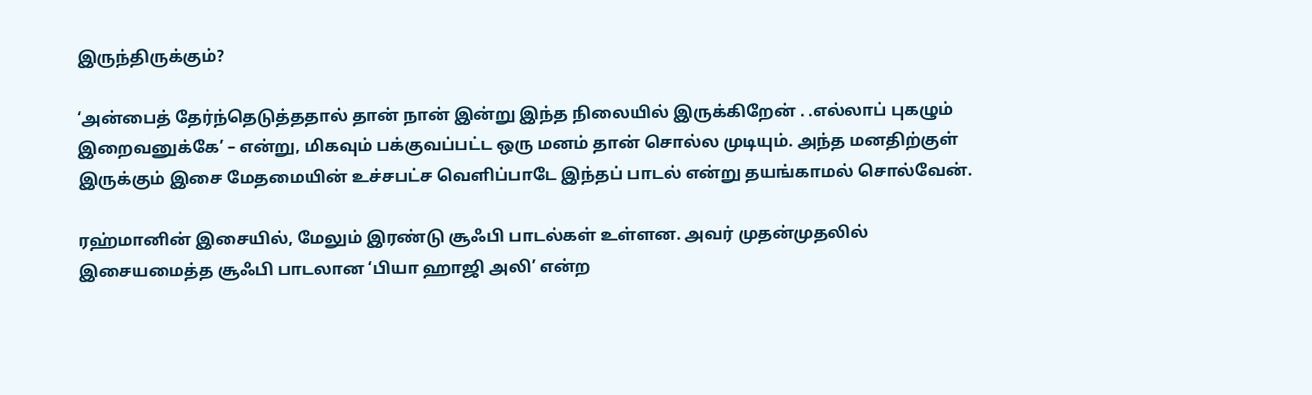இருந்திருக்கும்?

‘அன்பைத் தேர்ந்தெடுத்ததால் தான் நான் இன்று இந்த நிலையில் இருக்கிறேன் . .எல்லாப் புகழும் இறைவனுக்கே’ – என்று, மிகவும் பக்குவப்பட்ட ஒரு மனம் தான் சொல்ல முடியும். அந்த மனதிற்குள் இருக்கும் இசை மேதமையின் உச்சபட்ச வெளிப்பாடே இந்தப் பாடல் என்று தயங்காமல் சொல்வேன்.

ரஹ்மானின் இசையில், மேலும் இரண்டு சூஃபி பாடல்கள் உள்ளன. அவர் முதன்முதலில் இசையமைத்த சூஃபி பாடலான ‘பியா ஹாஜி அலி’ என்ற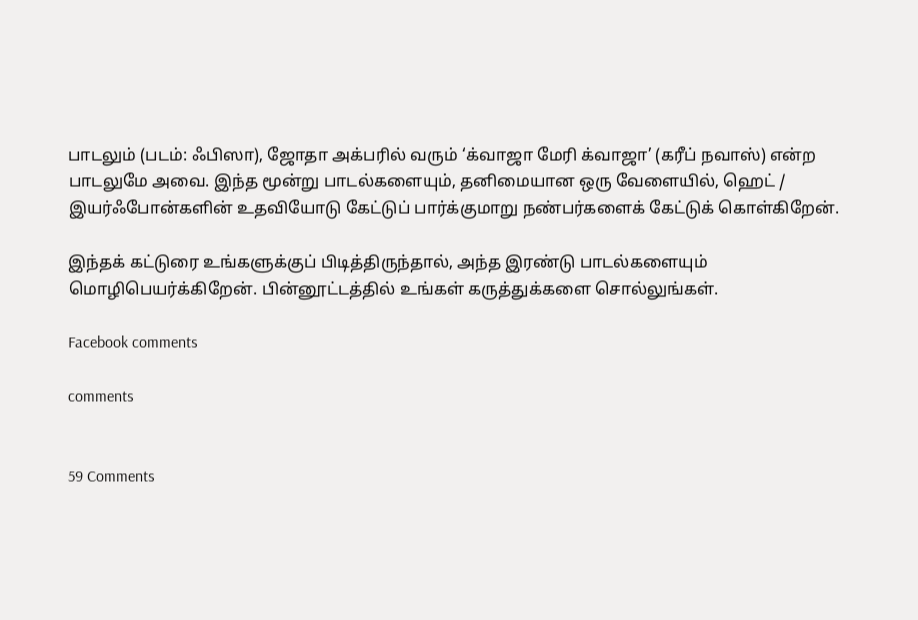பாடலும் (படம்: ஃபிஸா), ஜோதா அக்பரில் வரும் ‘க்வாஜா மேரி க்வாஜா’ (கரீப் நவாஸ்) என்ற பாடலுமே அவை. இந்த மூன்று பாடல்களையும், தனிமையான ஒரு வேளையில், ஹெட் / இயர்ஃபோன்களின் உதவியோடு கேட்டுப் பார்க்குமாறு நண்பர்களைக் கேட்டுக் கொள்கிறேன்.

இந்தக் கட்டுரை உங்களுக்குப் பிடித்திருந்தால், அந்த இரண்டு பாடல்களையும் மொழிபெயர்க்கிறேன். பின்னூட்டத்தில் உங்கள் கருத்துக்களை சொல்லுங்கள்.

Facebook comments

comments


59 Comments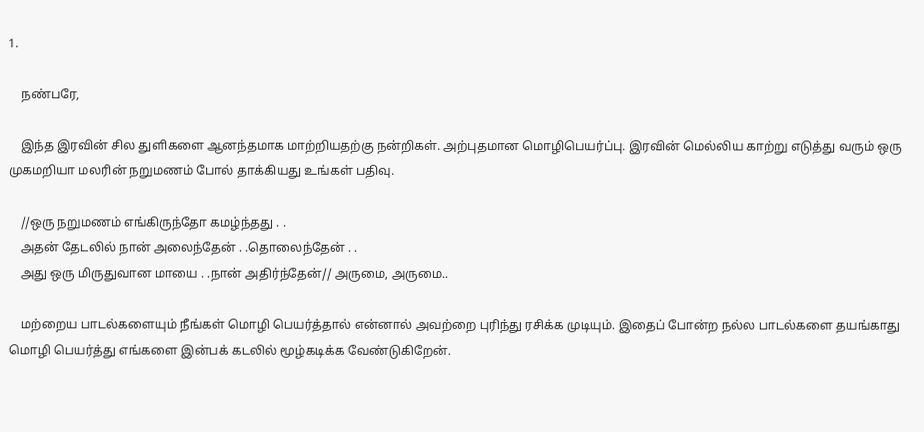1.

    நண்பரே,

    இந்த இரவின் சில துளிகளை ஆனந்தமாக மாற்றியதற்கு நன்றிகள். அற்புதமான மொழிபெயர்ப்பு. இரவின் மெல்லிய காற்று எடுத்து வரும் ஒரு முகமறியா மலரின் நறுமணம் போல் தாக்கியது உங்கள் பதிவு.

    //ஒரு நறுமணம் எங்கிருந்தோ கமழ்ந்தது . .
    அதன் தேடலில் நான் அலைந்தேன் . .தொலைந்தேன் . .
    அது ஒரு மிருதுவான மாயை . .நான் அதிர்ந்தேன்// அருமை, அருமை..

    மற்றைய பாடல்களையும் நீங்கள் மொழி பெயர்த்தால் என்னால் அவற்றை புரிந்து ரசிக்க முடியும். இதைப் போன்ற நல்ல பாடல்களை தயங்காது மொழி பெயர்த்து எங்களை இன்பக் கடலில் மூழ்கடிக்க வேண்டுகிறேன்.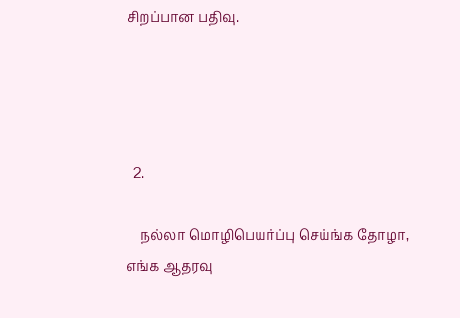சிறப்பான பதிவு.




  2.

    நல்லா மொழிபெயர்ப்பு செய்ங்க தோழா, எங்க ஆதரவு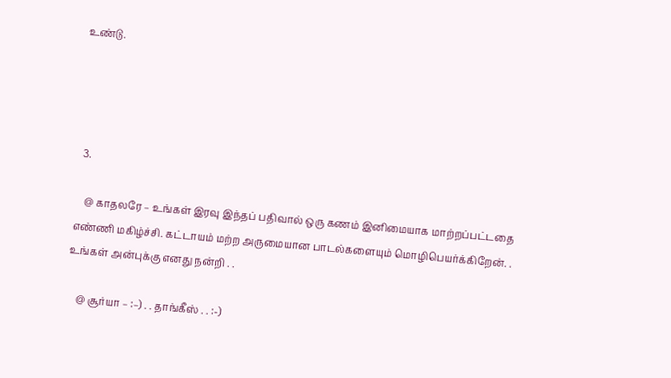உண்டு.




  3.

    @ காதலரே – உங்கள் இரவு இந்தப் பதிவால் ஒரு கணம் இனிமையாக மாற்றப்பட்டதை எண்ணி மகிழ்ச்சி. கட்டாயம் மற்ற அருமையான பாடல்களையும் மொழிபெயர்க்கிறேன். . உங்கள் அன்புக்கு எனது நன்றி . .

    @ சூர்யா – :–) . . தாங்கீஸ் . . :-)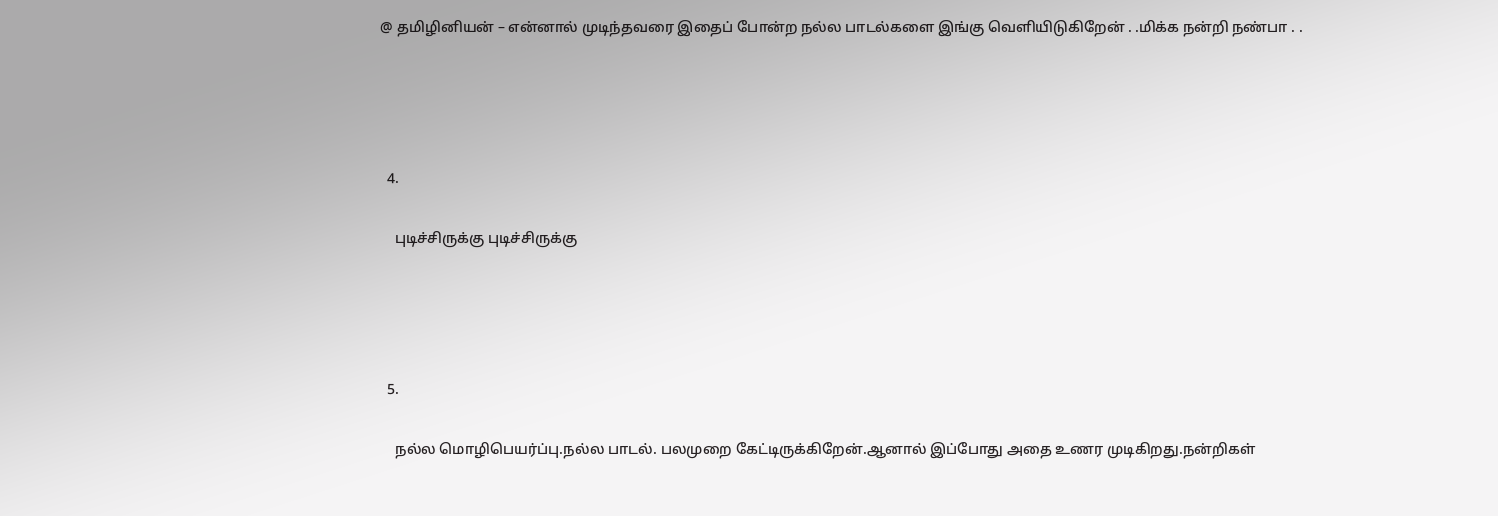@ தமிழினியன் – என்னால் முடிந்தவரை இதைப் போன்ற நல்ல பாடல்களை இங்கு வெளியிடுகிறேன் . .மிக்க நன்றி நண்பா . .




  4.

    புடிச்சிருக்கு புடிச்சிருக்கு




  5.

    நல்ல மொழிபெயர்ப்பு.நல்ல பாடல். பலமுறை கேட்டிருக்கிறேன்.ஆனால் இப்போது அதை உணர முடிகிறது.நன்றிகள்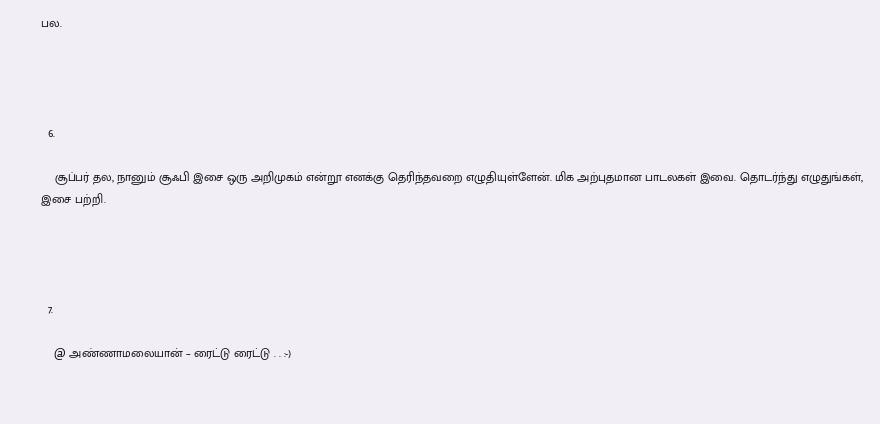பல.




  6.

    சூப்பர் தல, நானும் சூஃபி இசை ஒரு அறிமுகம் என்றூ எனக்கு தெரிந்தவறை எழுதியுள்ளேன். மிக அற்புதமான பாடலகள் இவை. தொடர்ந்து எழுதுங்கள், இசை பற்றி.




  7.

    @ அண்ணாமலையான் – ரைட்டு ரைட்டு . . :-)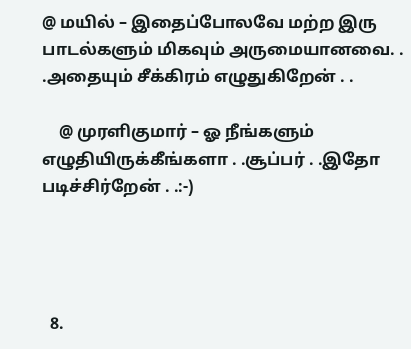@ மயில் – இதைப்போலவே மற்ற இரு பாடல்களும் மிகவும் அருமையானவை. . .அதையும் சீக்கிரம் எழுதுகிறேன் . .

    @ முரளிகுமார் – ஓ நீங்களும் எழுதியிருக்கீங்களா . .சூப்பர் . .இதோ படிச்சிர்றேன் . .:-)




  8.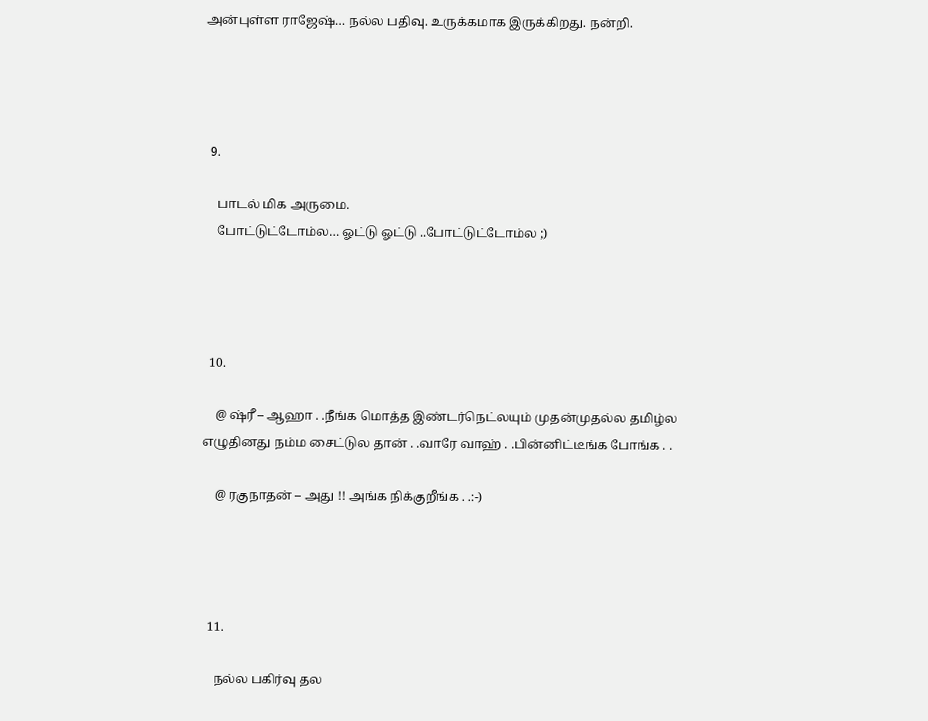அன்புள்ள ராஜேஷ்… நல்ல பதிவு. உருக்கமாக இருக்கிறது. நன்றி.




  9.

    பாடல் மிக அருமை.
    போட்டுட்டோம்ல… ஓட்டு ஓட்டு ..போட்டுட்டோம்ல ;)




  10.

    @ ஷ்ரீ – ஆஹா . .நீங்க மொத்த இண்டர்நெட்லயும் முதன்முதல்ல தமிழ்ல எழுதினது நம்ம சைட்டுல தான் . .வாரே வாஹ் . .பின்னிட்டீங்க போங்க . .

    @ ரகுநாதன் – அது !! அங்க நிக்குறீங்க . .:-)




  11.

    நல்ல பகிர்வு தல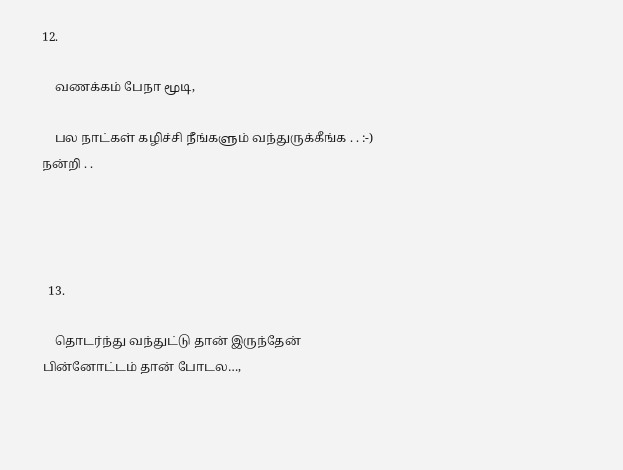12.

    வணக்கம் பேநா மூடி,

    பல நாட்கள் கழிச்சி நீங்களும் வந்துருக்கீங்க . . :-) நன்றி . .




  13.

    தொடர்ந்து வந்துட்டு தான் இருந்தேன் பின்னோட்டம் தான் போடல…,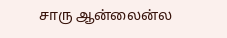சாரு ஆன்லைன்ல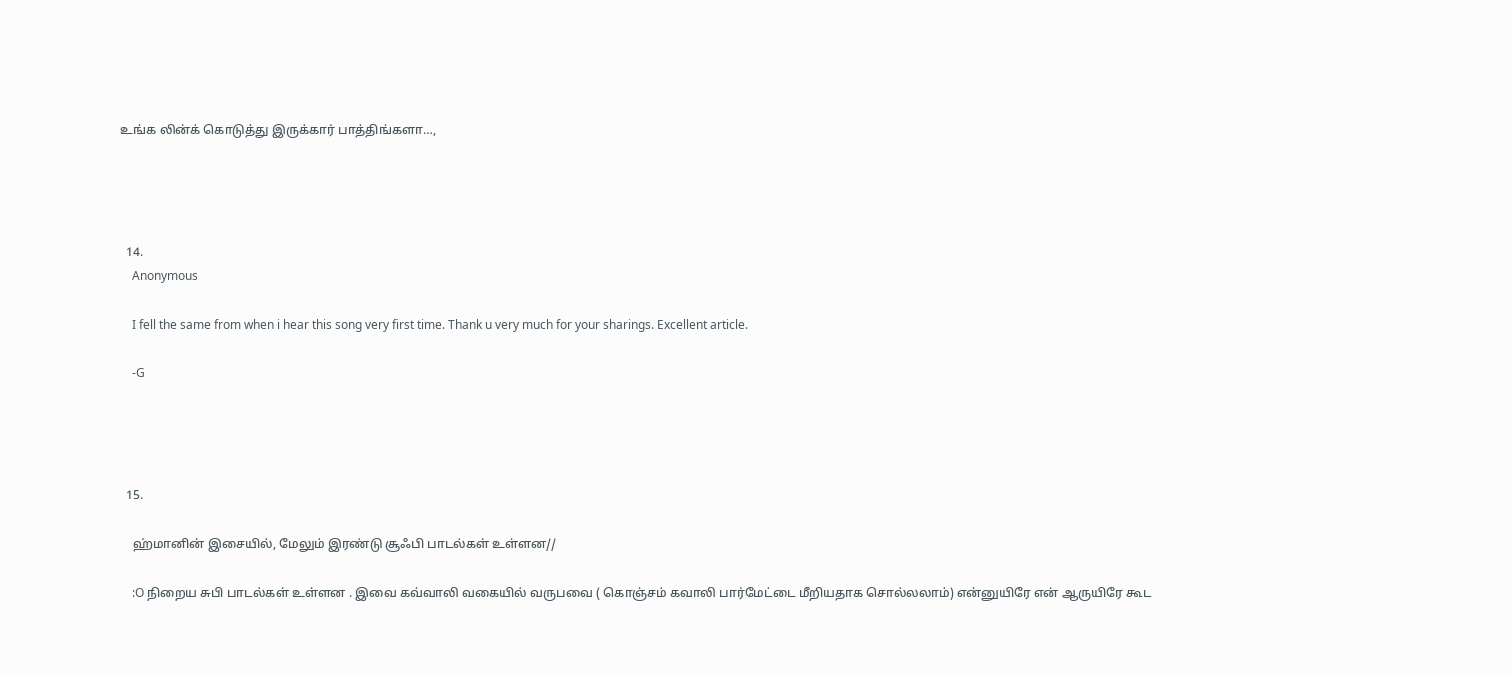உங்க லின்க் கொடுத்து இருக்கார் பாத்திங்களா…,




  14.
    Anonymous

    I fell the same from when i hear this song very first time. Thank u very much for your sharings. Excellent article.

    -G




  15.

    ஹ்மானின் இசையில், மேலும் இரண்டு சூஃபி பாடல்கள் உள்ளன//

    :O நிறைய சுபி பாடல்கள் உள்ளன . இவை கவ்வாலி வகையில் வருபவை ( கொஞ்சம் கவாலி பார்மேட்டை மீறியதாக சொல்லலாம்) என்னுயிரே என் ஆருயிரே கூட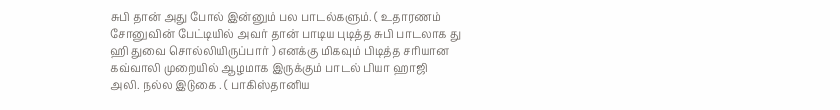சுபி தான் அது போல் இன்னும் பல பாடல்களும். ( உதாரணம் சோனுவின் பேட்டியில் அவர் தான் பாடிய புடித்த சுபி பாடலாக து ஹி துவை சொல்லியிருப்பார் ) எனக்கு மிகவும் பிடித்த சரியான கவ்வாலி முறையில் ஆழமாக இருக்கும் பாடல் பியா ஹாஜி அலி. நல்ல இடுகை . ( பாகிஸ்தானிய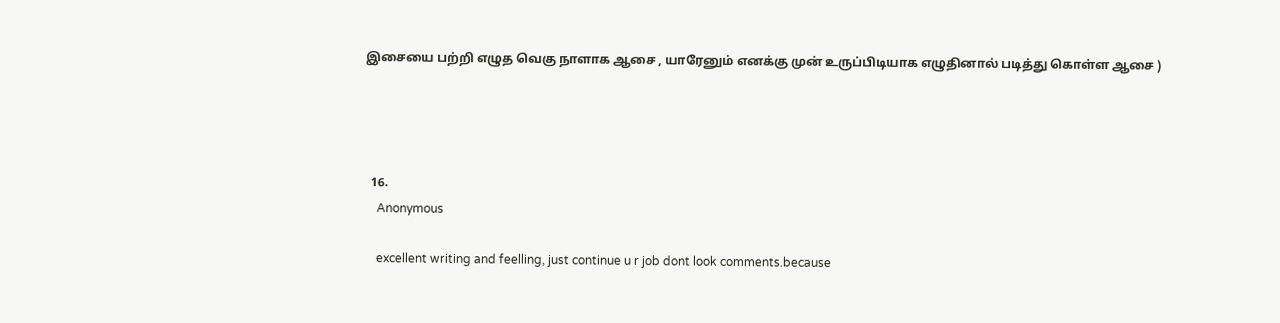இசையை பற்றி எழுத வெகு நாளாக ஆசை , யாரேனும் எனக்கு முன் உருப்பிடியாக எழுதினால் படித்து கொள்ள ஆசை )




  16.
    Anonymous

    excellent writing and feelling, just continue u r job dont look comments.because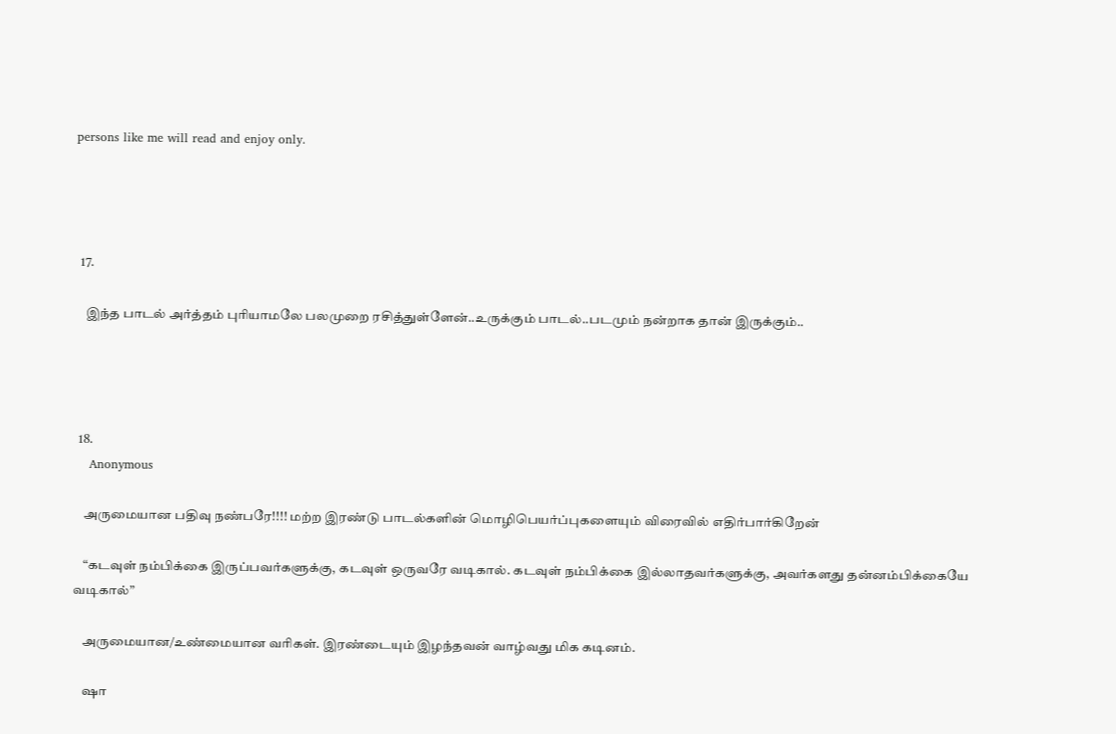persons like me will read and enjoy only.




  17.

    இந்த பாடல் அர்த்தம் புரியாமலே பலமுறை ரசித்துள்ளேன்..உருக்கும் பாடல்..படமும் நன்றாக தான் இருக்கும்..




  18.
    Anonymous

    அருமையான பதிவு நண்பரே!!!! மற்ற இரண்டு பாடல்களின் மொழிபெயர்ப்புகளையும் விரைவில் எதிர்பார்கிறேன்

    “கடவுள் நம்பிக்கை இருப்பவர்களுக்கு, கடவுள் ஒருவரே வடிகால். கடவுள் நம்பிக்கை இல்லாதவர்களுக்கு, அவர்களது தன்னம்பிக்கையே வடிகால்”

    அருமையான/உண்மையான வரிகள். இரண்டையும் இழந்தவன் வாழ்வது மிக கடினம்.

    ஷா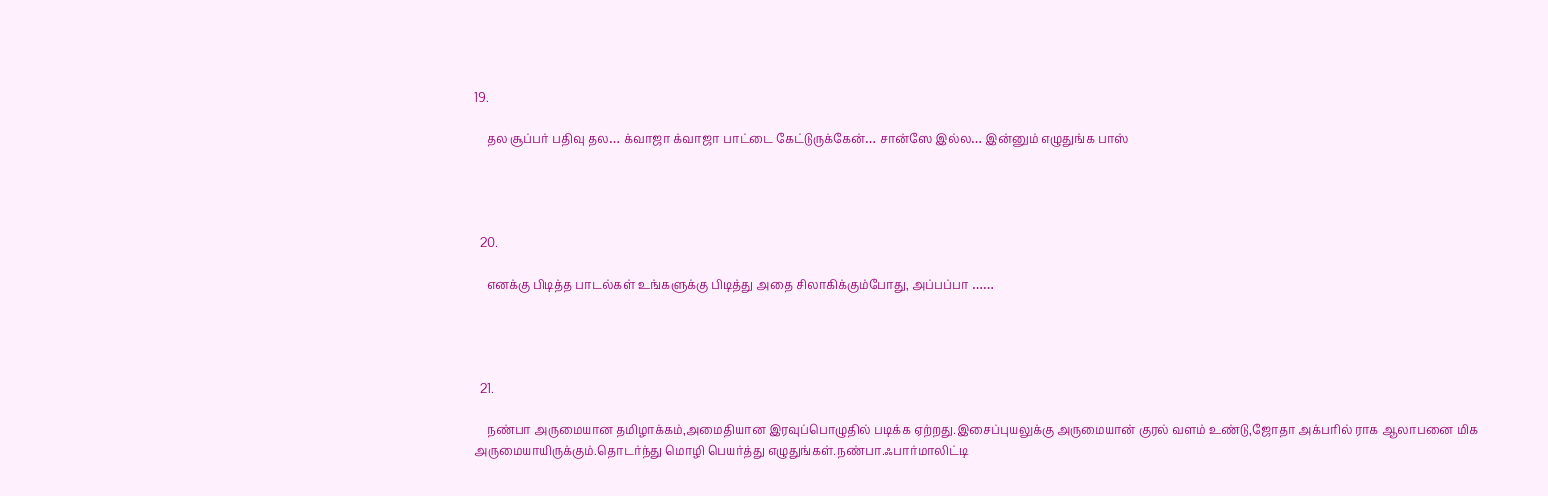19.

    தல சூப்பர் பதிவு தல… க்வாஜா க்வாஜா பாட்டை கேட்டுருக்கேன்… சான்ஸே இல்ல… இன்னும் எழுதுங்க பாஸ்




  20.

    எனக்கு பிடித்த பாடல்கள் உங்களுக்கு பிடித்து அதை சிலாகிக்கும்போது, அப்பப்பா ……




  21.

    நண்பா அருமையான தமிழாக்கம்,அமைதியான இரவுப்பொழுதில் படிக்க ஏற்றது.இசைப்புயலுக்கு அருமையான் குரல் வளம் உண்டு,ஜோதா அக்பரில் ராக ஆலாபனை மிக அருமையாயிருக்கும்.தொடர்ந்து மொழி பெயர்த்து எழுதுங்கள்.நண்பா.ஃபார்மாலிட்டி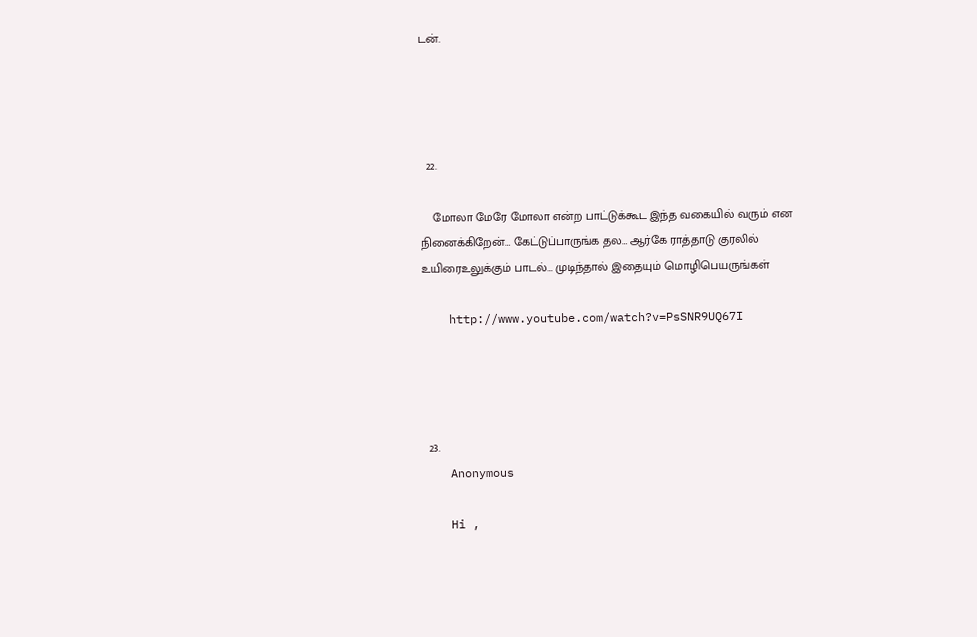டன்.




  22.

    மோலா மேரே மோலா என்ற பாட்டுக்கூட இந்த வகையில் வரும் என நினைக்கிறேன்… கேட்டுப்பாருங்க தல… ஆர்கே ராத்தாடு குரலில் உயிரைஉலுக்கும் பாடல்… முடிந்தால் இதையும் மொழிபெயருங்கள்

    http://www.youtube.com/watch?v=PsSNR9UQ67I




  23.
    Anonymous

    Hi ,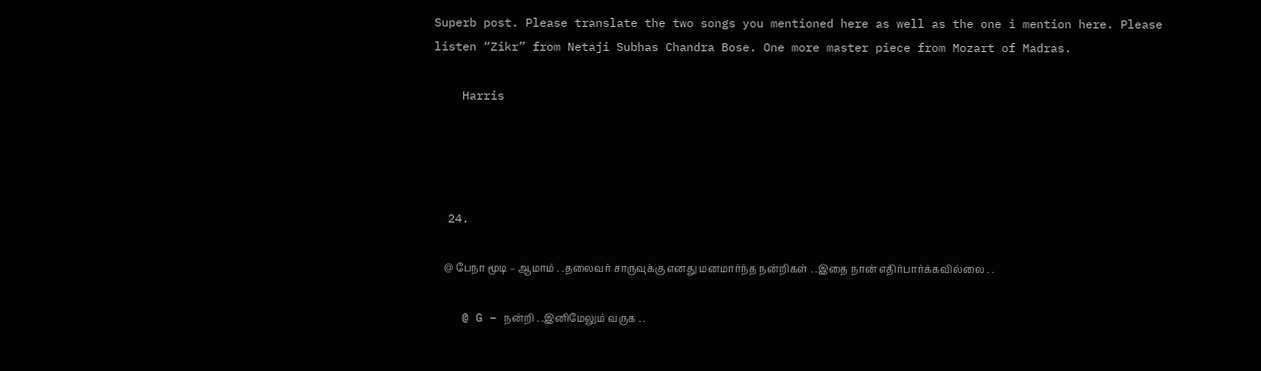Superb post. Please translate the two songs you mentioned here as well as the one i mention here. Please listen “Zikr” from Netaji Subhas Chandra Bose. One more master piece from Mozart of Madras.

    Harris




  24.

    @ பேநா மூடி – ஆமாம் . .தலைவர் சாருவுக்கு எனது மனமார்ந்த நன்றிகள் . .இதை நான் எதிர்பார்க்கவில்லை . .

    @ G – நன்றி . .இனிமேலும் வருக . .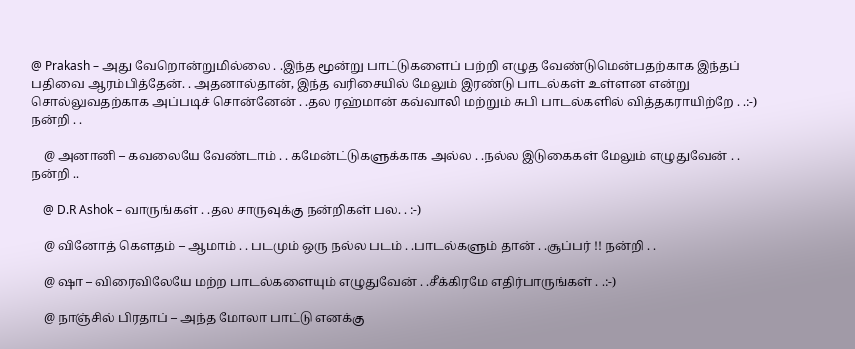@ Prakash – அது வேறொன்றுமில்லை . .இந்த மூன்று பாட்டுகளைப் பற்றி எழுத வேண்டுமென்பதற்காக இந்தப் பதிவை ஆரம்பித்தேன். . அதனால்தான், இந்த வரிசையில் மேலும் இரண்டு பாடல்கள் உள்ளன என்று சொல்லுவதற்காக அப்படிச் சொன்னேன் . .தல ரஹ்மான் கவ்வாலி மற்றும் சுபி பாடல்களில் வித்தகராயிற்றே . .:-) நன்றி . .

    @ அனானி – கவலையே வேண்டாம் . . கமேன்ட்டுகளுக்காக அல்ல . .நல்ல இடுகைகள் மேலும் எழுதுவேன் . . நன்றி ..

    @ D.R Ashok – வாருங்கள் . .தல சாருவுக்கு நன்றிகள் பல. . :-)

    @ வினோத் கெளதம் – ஆமாம் . . படமும் ஒரு நல்ல படம் . .பாடல்களும் தான் . .சூப்பர் !! நன்றி . .

    @ ஷா – விரைவிலேயே மற்ற பாடல்களையும் எழுதுவேன் . .சீக்கிரமே எதிர்பாருங்கள் . .:-)

    @ நாஞ்சில் பிரதாப் – அந்த மோலா பாட்டு எனக்கு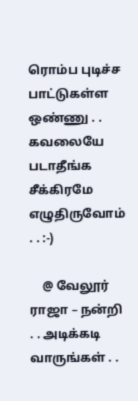ரொம்ப புடிச்ச பாட்டுகள்ள ஒண்ணு . . கவலையே படாதீங்க சீக்கிரமே எழுதிருவோம் . . :-)

    @ வேலூர் ராஜா – நன்றி . . அடிக்கடி வாருங்கள் . .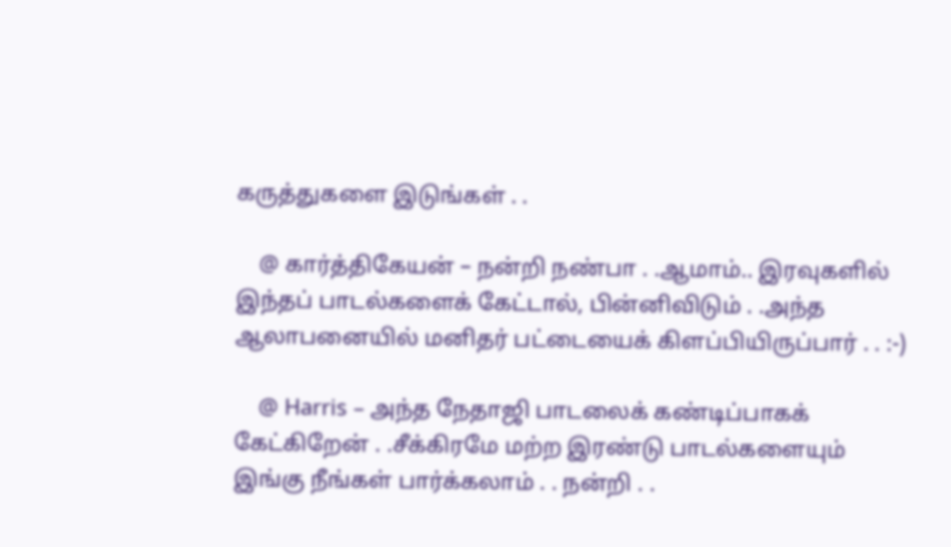கருத்துகளை இடுங்கள் . .

    @ கார்த்திகேயன் – நன்றி நண்பா . .ஆமாம்.. இரவுகளில் இந்தப் பாடல்களைக் கேட்டால், பின்னிவிடும் . .அந்த ஆலாபனையில் மனிதர் பட்டையைக் கிளப்பியிருப்பார் . . :-)

    @ Harris – அந்த நேதாஜி பாடலைக் கண்டிப்பாகக் கேட்கிறேன் . .சீக்கிரமே மற்ற இரண்டு பாடல்களையும் இங்கு நீங்கள் பார்க்கலாம் . . நன்றி . .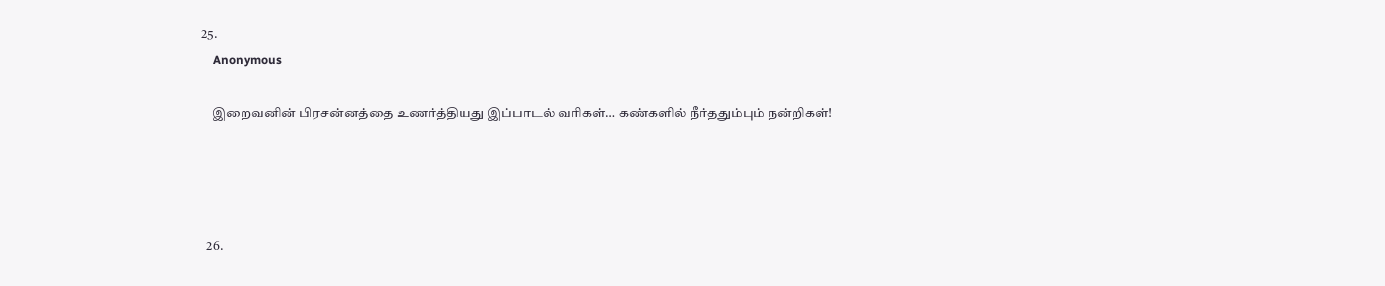25.
    Anonymous

    இறைவனின் பிரசன்னத்தை உணர்த்தியது இப்பாடல் வரிகள்… கண்களில் நீர்ததும்பும் நன்றிகள்!




  26.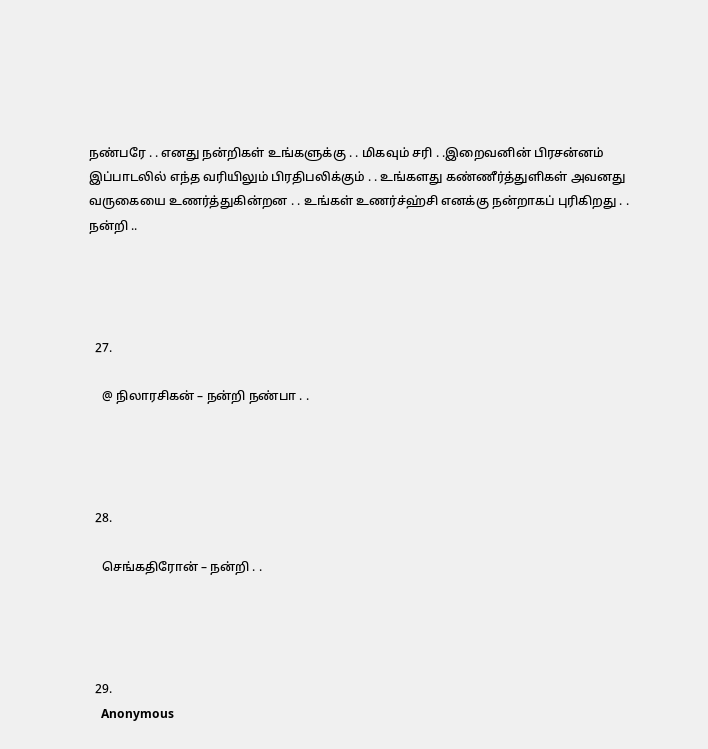நண்பரே . . எனது நன்றிகள் உங்களுக்கு . . மிகவும் சரி . .இறைவனின் பிரசன்னம் இப்பாடலில் எந்த வரியிலும் பிரதிபலிக்கும் . . உங்களது கண்ணீர்த்துளிகள் அவனது வருகையை உணர்த்துகின்றன . . உங்கள் உணர்ச்ஹ்சி எனக்கு நன்றாகப் புரிகிறது . . நன்றி ..




  27.

    @ நிலாரசிகன் – நன்றி நண்பா . .




  28.

    செங்கதிரோன் – நன்றி . .




  29.
    Anonymous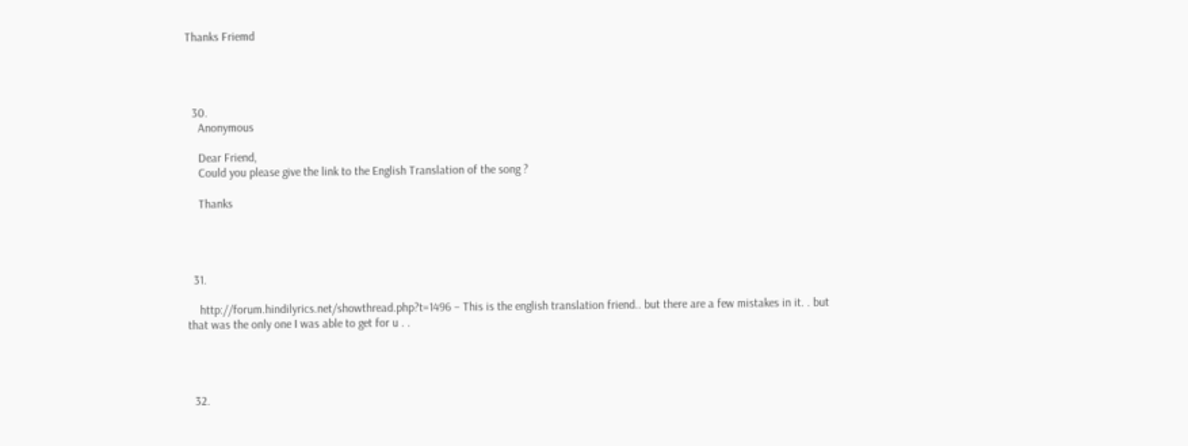Thanks Friemd




  30.
    Anonymous

    Dear Friend,
    Could you please give the link to the English Translation of the song ?

    Thanks




  31.

    http://forum.hindilyrics.net/showthread.php?t=1496 – This is the english translation friend.. but there are a few mistakes in it. . but that was the only one I was able to get for u . .




  32.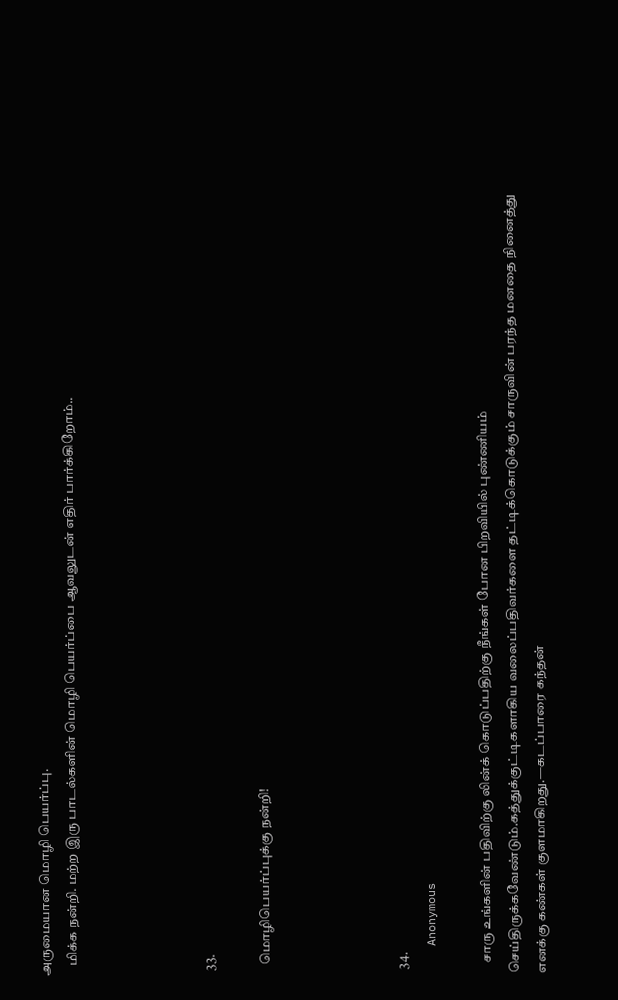அருமையான மொழி பெயர்ப்பு.
    மிக்க நன்றி. மற்ற இரு பாடல்களின் மொழி பெயர்ப்பை ஆவலுடன் எதிர் பார்க்கிறோம்..




  33.

    மொழிபெயர்ப்புக்கு நன்றி!




  34.
    Anonymous

    சாரு உங்களின் பதிவிற்கு லின்க் கொடுப்பதிற்கு நீங்கள் போன பிறவியில் புண்ணியம் செய்திருக்கவேண்டும்.கத்துக்குட்டிகளாகிய வலைப்பதிவர்களை தட்டிக்கொடுக்கும் சாருவின் பரந்த மனதை நினைத்து எனக்கு கண்கள் குளமாகிறது.—கடப்பாரை கந்தன்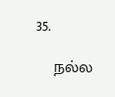35.

    நல்ல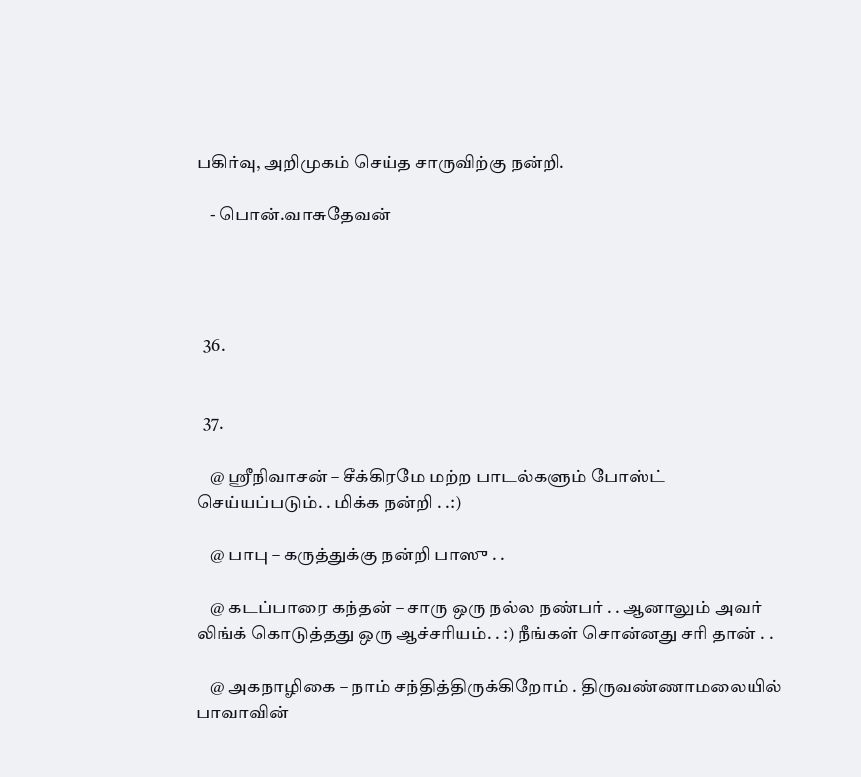பகிர்வு, அறிமுகம் செய்த சாருவிற்கு நன்றி.

    - பொன்.வாசுதேவன்




  36.


  37.

    @ ஸ்ரீநிவாசன் – சீக்கிரமே மற்ற பாடல்களும் போஸ்ட் செய்யப்படும். . மிக்க நன்றி . .:)

    @ பாபு – கருத்துக்கு நன்றி பாஸு . .

    @ கடப்பாரை கந்தன் – சாரு ஒரு நல்ல நண்பர் . . ஆனாலும் அவர் லிங்க் கொடுத்தது ஒரு ஆச்சரியம். . :) நீங்கள் சொன்னது சரி தான் . .

    @ அகநாழிகை – நாம் சந்தித்திருக்கிறோம் . திருவண்ணாமலையில் பாவாவின்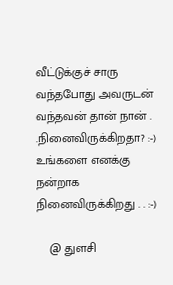வீட்டுக்குச் சாரு வந்தபோது அவருடன் வந்தவன் தான் நான் . .நினைவிருக்கிறதா? :-) உங்களை எனக்கு நன்றாக நினைவிருக்கிறது . . :-)

    @ துளசி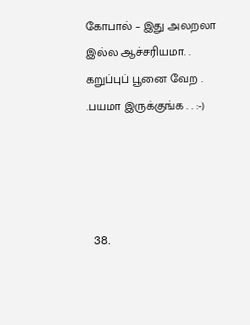கோபால் – இது அலறலா இல்ல ஆச்சரியமா. . கறுப்புப் பூனை வேற . .பயமா இருக்குங்க . . :-)




  38.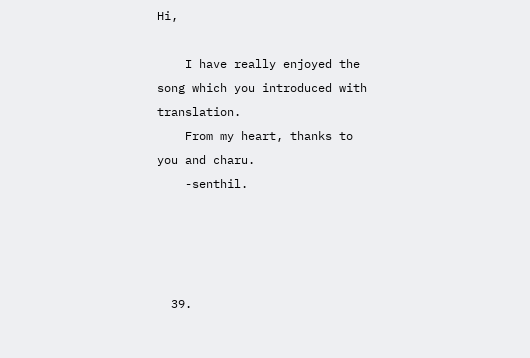Hi,

    I have really enjoyed the song which you introduced with translation.
    From my heart, thanks to you and charu.
    -senthil.




  39.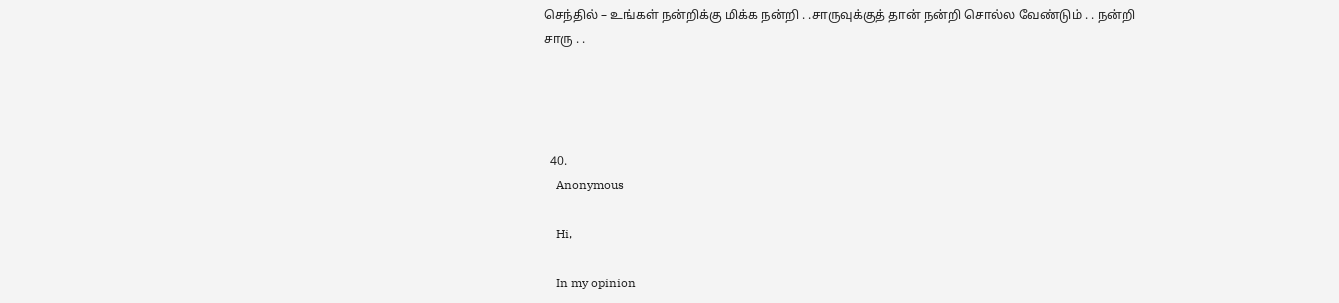செந்தில் – உங்கள் நன்றிக்கு மிக்க நன்றி . .சாருவுக்குத் தான் நன்றி சொல்ல வேண்டும் . . நன்றி சாரு . .




  40.
    Anonymous

    Hi,

    In my opinion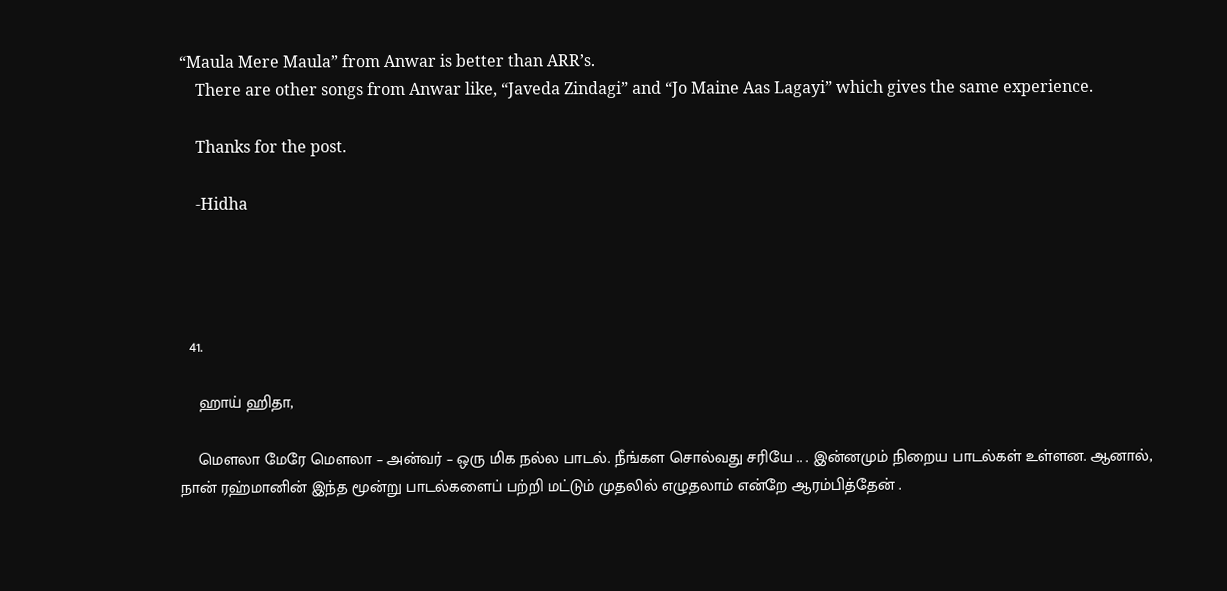“Maula Mere Maula” from Anwar is better than ARR’s.
    There are other songs from Anwar like, “Javeda Zindagi” and “Jo Maine Aas Lagayi” which gives the same experience.

    Thanks for the post.

    -Hidha




  41.

    ஹாய் ஹிதா,

    மௌலா மேரே மௌலா – அன்வர் – ஒரு மிக நல்ல பாடல். நீங்கள சொல்வது சரியே .. . இன்னமும் நிறைய பாடல்கள் உள்ளன. ஆனால், நான் ரஹ்மானின் இந்த மூன்று பாடல்களைப் பற்றி மட்டும் முதலில் எழுதலாம் என்றே ஆரம்பித்தேன் .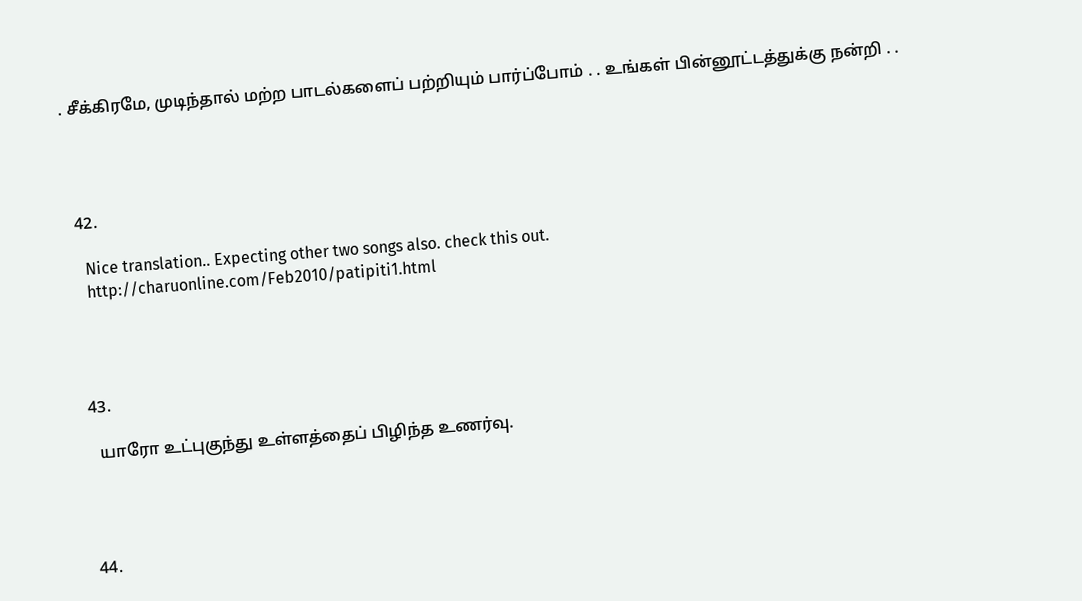. சீக்கிரமே, முடிந்தால் மற்ற பாடல்களைப் பற்றியும் பார்ப்போம் . . உங்கள் பின்னூட்டத்துக்கு நன்றி . .




  42.

    Nice translation.. Expecting other two songs also. check this out.
    http://charuonline.com/Feb2010/patipiti1.html




  43.

    யாரோ உட்புகுந்து உள்ளத்தைப் பிழிந்த உணர்வு.




  44.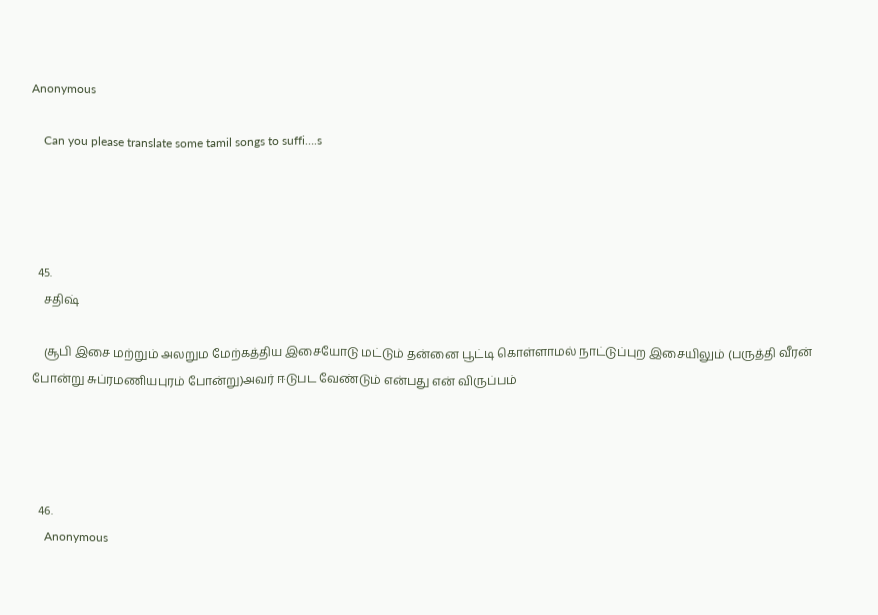Anonymous

    Can you please translate some tamil songs to suffi….s




  45.
    சதிஷ்

    சூபி இசை மற்றும் அலறும மேற்கத்திய இசையோடு மட்டும் தன்னை பூட்டி கொள்ளாமல் நாட்டுப்புற இசையிலும் (பருத்தி வீரன் போன்று சுப்ரமணியபுரம் போன்று)அவர் ஈடுபட வேண்டும் என்பது என் விருப்பம்




  46.
    Anonymous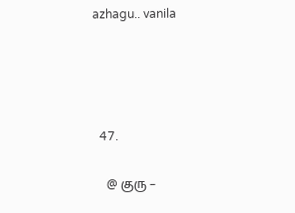azhagu.. vanila




  47.

    @ குரு –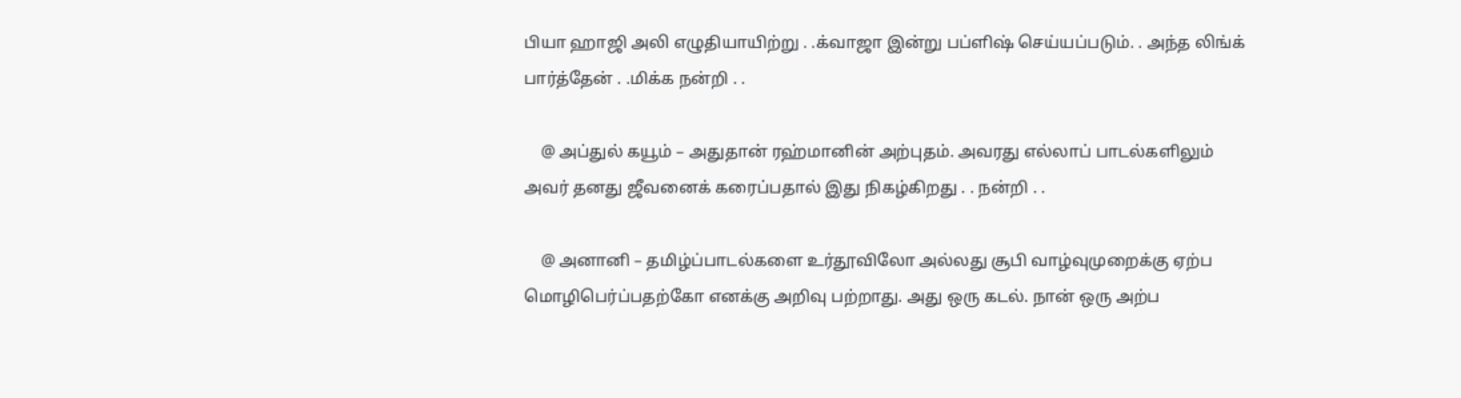பியா ஹாஜி அலி எழுதியாயிற்று . .க்வாஜா இன்று பப்ளிஷ் செய்யப்படும். . அந்த லிங்க் பார்த்தேன் . .மிக்க நன்றி . .

    @ அப்துல் கயூம் – அதுதான் ரஹ்மானின் அற்புதம். அவரது எல்லாப் பாடல்களிலும் அவர் தனது ஜீவனைக் கரைப்பதால் இது நிகழ்கிறது . . நன்றி . .

    @ அனானி – தமிழ்ப்பாடல்களை உர்தூவிலோ அல்லது சூபி வாழ்வுமுறைக்கு ஏற்ப மொழிபெர்ப்பதற்கோ எனக்கு அறிவு பற்றாது. அது ஒரு கடல். நான் ஒரு அற்ப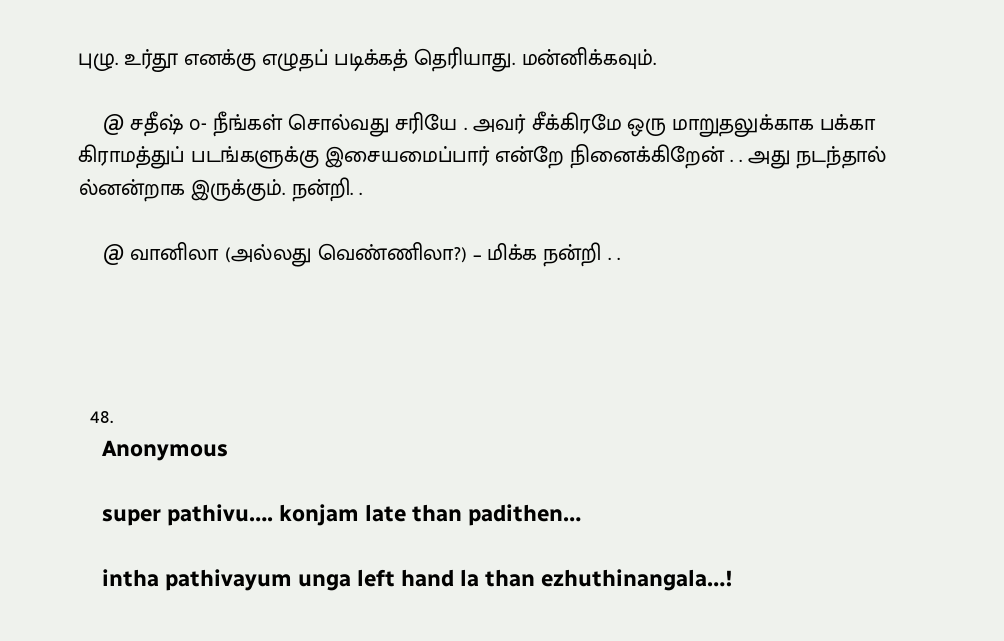புழு. உர்தூ எனக்கு எழுதப் படிக்கத் தெரியாது. மன்னிக்கவும்.

    @ சதீஷ் ௦- நீங்கள் சொல்வது சரியே . அவர் சீக்கிரமே ஒரு மாறுதலுக்காக பக்கா கிராமத்துப் படங்களுக்கு இசையமைப்பார் என்றே நினைக்கிறேன் . . அது நடந்தால் ல்னன்றாக இருக்கும். நன்றி. .

    @ வானிலா (அல்லது வெண்ணிலா?) – மிக்க நன்றி . .




  48.
    Anonymous

    super pathivu…. konjam late than padithen…

    intha pathivayum unga left hand la than ezhuthinangala…!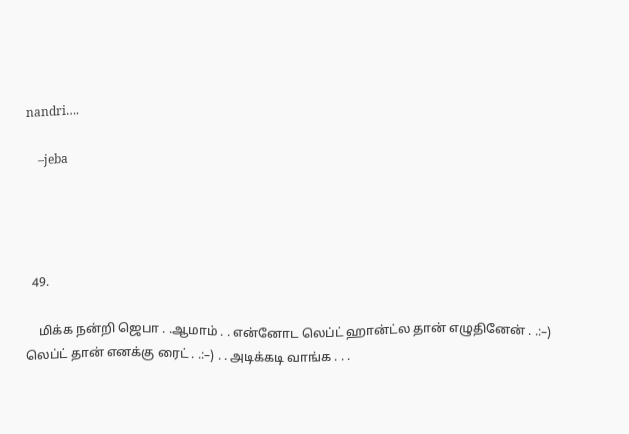nandri….

    –jeba




  49.

    மிக்க நன்றி ஜெபா . .ஆமாம் . . என்னோட லெப்ட் ஹான்ட்ல தான் எழுதினேன் . .:–) லெப்ட் தான் எனக்கு ரைட் . .:–) . . அடிக்கடி வாங்க . . .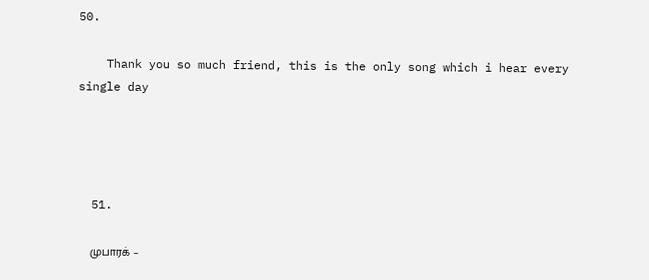50.

    Thank you so much friend, this is the only song which i hear every single day




  51.

    முபாரக் –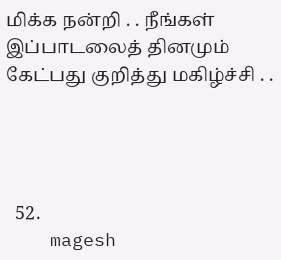மிக்க நன்றி . . நீங்கள் இப்பாடலைத் தினமும் கேட்பது குறித்து மகிழ்ச்சி . .




  52.
    magesh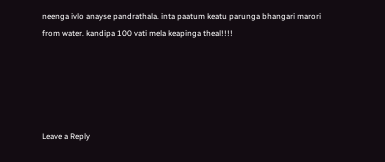neenga ivlo anayse pandrathala. inta paatum keatu parunga bhangari marori from water. kandipa 100 vati mela keapinga theal!!!!





Leave a Reply